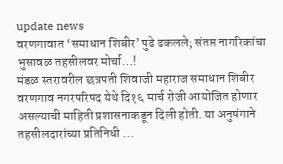update news
वरणगावात ‘समाधान शिबीर’ पुढे ढकलले; संतप्त नागरिकांचा भुसावळ तहसीलवर मोर्चा…!
मंडळ स्तरावरील छत्रपती शिवाजी महाराज समाधान शिबीर वरणगाव नगरपरिषद येथे दि१६ मार्च रोजी आयोजित होणार असल्याची माहिती प्रशासनाकडून दिली होती. या अनुषंगाने तहसीलदारांच्या प्रतिनिधी ...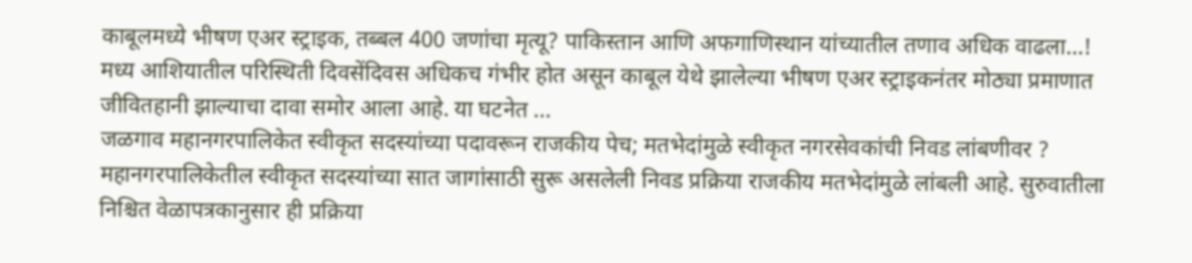काबूलमध्ये भीषण एअर स्ट्राइक, तब्बल 400 जणांचा मृत्यू? पाकिस्तान आणि अफगाणिस्थान यांच्यातील तणाव अधिक वाढला…!
मध्य आशियातील परिस्थिती दिवसेंदिवस अधिकच गंभीर होत असून काबूल येथे झालेल्या भीषण एअर स्ट्राइकनंतर मोठ्या प्रमाणात जीवितहानी झाल्याचा दावा समोर आला आहे. या घटनेत ...
जळगाव महानगरपालिकेत स्वीकृत सदस्यांच्या पदावरून राजकीय पेच; मतभेदांमुळे स्वीकृत नगरसेवकांची निवड लांबणीवर ?
महानगरपालिकेतील स्वीकृत सदस्यांच्या सात जागांसाठी सुरू असलेली निवड प्रक्रिया राजकीय मतभेदांमुळे लांबली आहे. सुरुवातीला निश्चित वेळापत्रकानुसार ही प्रक्रिया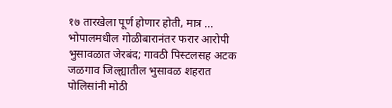१७ तारखेला पूर्ण होणार होती, मात्र ...
भोपालमधील गोळीबारानंतर फरार आरोपी भुसावळात जेरबंद; गावठी पिस्टलसह अटक
जळगाव जिल्ह्यातील भुसावळ शहरात पोलिसांनी मोठी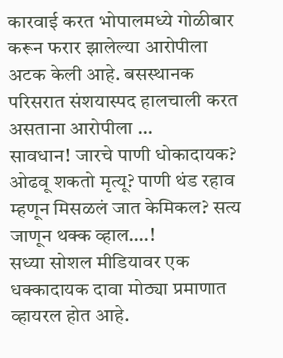कारवाई करत भोपालमध्ये गोळीबार करून फरार झालेल्या आरोपीला अटक केली आहे. बसस्थानक परिसरात संशयास्पद हालचाली करत असताना आरोपीला ...
सावधान! जारचे पाणी धोकादायक? ओढवू शकतो मृत्यू? पाणी थंड रहाव म्हणून मिसळलं जात केमिकल? सत्य जाणून थक्क व्हाल….!
सध्या सोशल मीडियावर एक धक्कादायक दावा मोठ्या प्रमाणात व्हायरल होत आहे.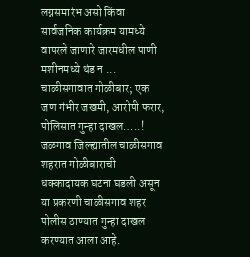लग्नसमारंभ असो किंवा सार्वजनिक कार्यक्रम यामध्ये वापरले जाणारे जारमधील पाणी मशीनमध्ये थंड न ...
चाळीसगावात गोळीबार; एक जण गंभीर जखमी, आरोपी फरार, पोलिसात गुन्हा दाखल…..!
जळगाव जिल्ह्यातील चाळीसगाव शहरात गोळीबाराची धक्कादायक घटना घडली असून या प्रकरणी चाळीसगाव शहर पोलीस ठाण्यात गुन्हा दाखल करण्यात आला आहे.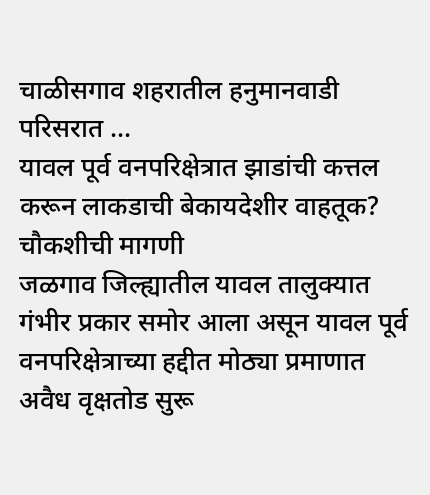चाळीसगाव शहरातील हनुमानवाडी परिसरात ...
यावल पूर्व वनपरिक्षेत्रात झाडांची कत्तल करून लाकडाची बेकायदेशीर वाहतूक? चौकशीची मागणी
जळगाव जिल्ह्यातील यावल तालुक्यात गंभीर प्रकार समोर आला असून यावल पूर्व वनपरिक्षेत्राच्या हद्दीत मोठ्या प्रमाणात अवैध वृक्षतोड सुरू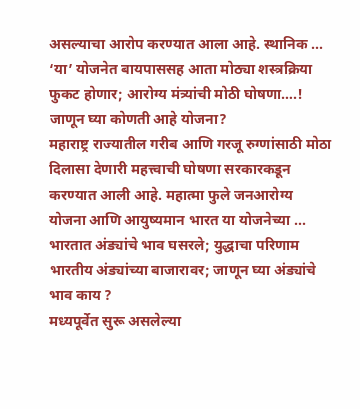असल्याचा आरोप करण्यात आला आहे. स्थानिक ...
‘या’ योजनेत बायपाससह आता मोठ्या शस्त्रक्रिया फुकट होणार; आरोग्य मंत्र्यांची मोठी घोषणा….! जाणून घ्या कोणती आहे योजना?
महाराष्ट्र राज्यातील गरीब आणि गरजू रुग्णांसाठी मोठा दिलासा देणारी महत्त्वाची घोषणा सरकारकडून करण्यात आली आहे. महात्मा फुले जनआरोग्य योजना आणि आयुष्यमान भारत या योजनेच्या ...
भारतात अंड्यांचे भाव घसरले; युद्धाचा परिणाम भारतीय अंड्यांच्या बाजारावर; जाणून घ्या अंड्यांचे भाव काय ?
मध्यपूर्वेत सुरू असलेल्या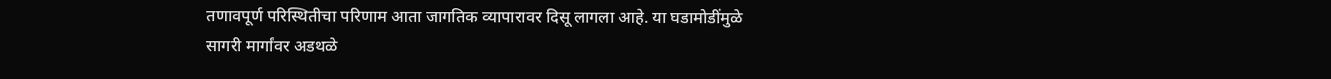तणावपूर्ण परिस्थितीचा परिणाम आता जागतिक व्यापारावर दिसू लागला आहे. या घडामोडींमुळे सागरी मार्गांवर अडथळे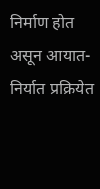निर्माण होत असून आयात-निर्यात प्रक्रियेत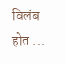विलंब होत ...